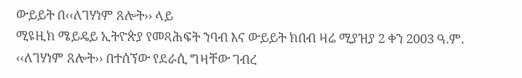ውይይት በ‹‹ለገሃነም ጸሎት›› ላይ
ሚዩዚክ ሜይዴይ ኢትዮጵያ የመጻሕፍት ንባብ እና ውይይት ክበብ ዛሬ ሚያዝያ 2 ቀን 2003 ዓ.ም. ‹‹ለገሃነም ጸሎት›› በተሰኘው የደራሲ ግዛቸው ገብረ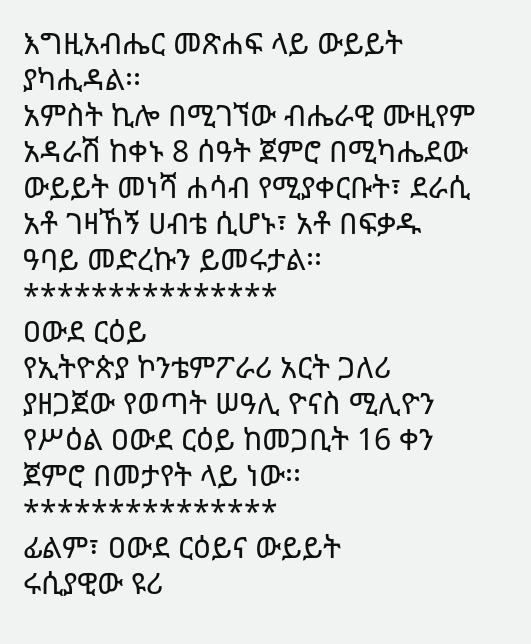እግዚአብሔር መጽሐፍ ላይ ውይይት ያካሒዳል፡፡
አምስት ኪሎ በሚገኘው ብሔራዊ ሙዚየም አዳራሽ ከቀኑ 8 ሰዓት ጀምሮ በሚካሔደው ውይይት መነሻ ሐሳብ የሚያቀርቡት፣ ደራሲ አቶ ገዛኸኝ ሀብቴ ሲሆኑ፣ አቶ በፍቃዱ ዓባይ መድረኩን ይመሩታል፡፡
***************
ዐውደ ርዕይ
የኢትዮጵያ ኮንቴምፖራሪ አርት ጋለሪ ያዘጋጀው የወጣት ሠዓሊ ዮናስ ሚሊዮን የሥዕል ዐውደ ርዕይ ከመጋቢት 16 ቀን ጀምሮ በመታየት ላይ ነው፡፡
***************
ፊልም፣ ዐውደ ርዕይና ውይይት
ሩሲያዊው ዩሪ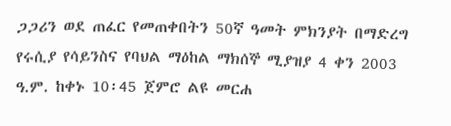ጋጋሪን ወደ ጠፈር የመጠቀበትን 50ኛ ዓመት ምክንያት በማድረግ የሩሲያ የሳይንስና የባህል ማዕከል ማክሰኞ ሚያዝያ 4 ቀን 2003 ዓ.ም. ከቀኑ 10፡45 ጀምሮ ልዩ መርሐ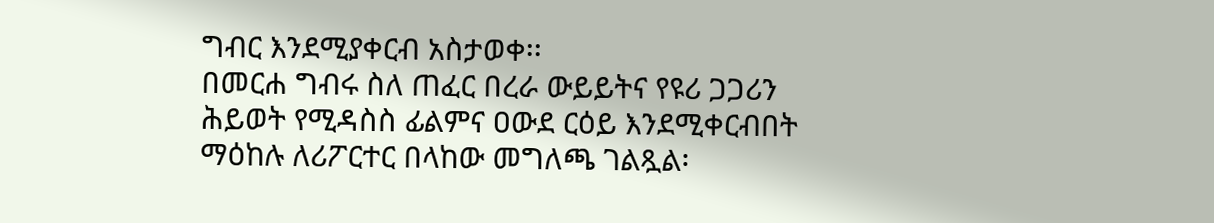ግብር እንደሚያቀርብ አስታወቀ፡፡
በመርሐ ግብሩ ስለ ጠፈር በረራ ውይይትና የዩሪ ጋጋሪን ሕይወት የሚዳስስ ፊልምና ዐውደ ርዕይ እንደሚቀርብበት ማዕከሉ ለሪፖርተር በላከው መግለጫ ገልጿል፡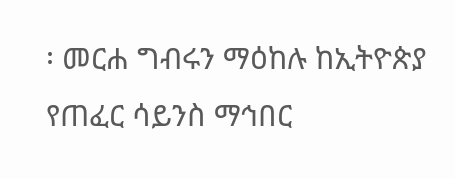፡ መርሐ ግብሩን ማዕከሉ ከኢትዮጵያ የጠፈር ሳይንስ ማኅበር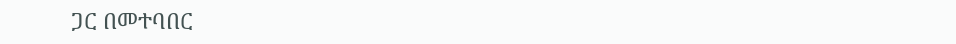ጋር በመተባበር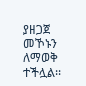ያዘጋጀ መኾኑን ለማወቅ ተችሏል፡፡